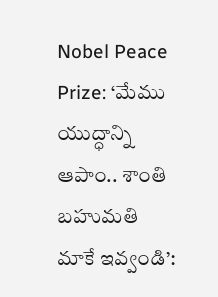Nobel Peace Prize: ‘మేము యుద్ధాన్ని ఆపాం.. శాంతి బహుమతి మాకే ఇవ్వండి’: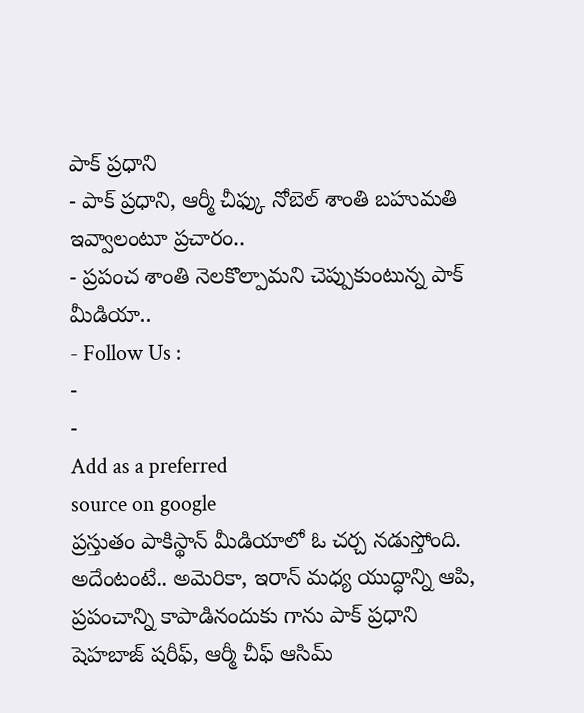పాక్ ప్రధాని
- పాక్ ప్రధాని, ఆర్మీ చీఫ్కు నోబెల్ శాంతి బహుమతి ఇవ్వాలంటూ ప్రచారం..
- ప్రపంచ శాంతి నెలకొల్పామని చెప్పుకుంటున్న పాక్ మీడియా..
- Follow Us :
-
-
Add as a preferred
source on google
ప్రస్తుతం పాకిస్థాన్ మీడియాలో ఓ చర్చ నడుస్తోంది. అదేంటంటే.. అమెరికా, ఇరాన్ మధ్య యుద్ధాన్ని ఆపి, ప్రపంచాన్ని కాపాడినందుకు గాను పాక్ ప్రధాని షెహబాజ్ షరీఫ్, ఆర్మీ చీఫ్ ఆసిమ్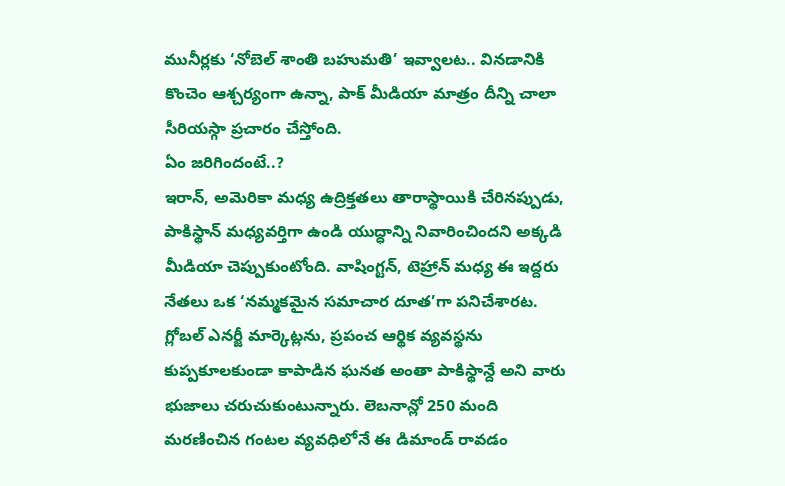మునీర్లకు ‘నోబెల్ శాంతి బహుమతి’ ఇవ్వాలట.. వినడానికి కొంచెం ఆశ్చర్యంగా ఉన్నా, పాక్ మీడియా మాత్రం దీన్ని చాలా సీరియస్గా ప్రచారం చేస్తోంది.
ఏం జరిగిందంటే..?
ఇరాన్, అమెరికా మధ్య ఉద్రిక్తతలు తారాస్థాయికి చేరినప్పుడు, పాకిస్థాన్ మధ్యవర్తిగా ఉండి యుద్ధాన్ని నివారించిందని అక్కడి మీడియా చెప్పుకుంటోంది. వాషింగ్టన్, టెహ్రాన్ మధ్య ఈ ఇద్దరు నేతలు ఒక ‘నమ్మకమైన సమాచార దూత’గా పనిచేశారట. గ్లోబల్ ఎనర్జీ మార్కెట్లను, ప్రపంచ ఆర్థిక వ్యవస్థను కుప్పకూలకుండా కాపాడిన ఘనత అంతా పాకిస్థాన్దే అని వారు భుజాలు చరుచుకుంటున్నారు. లెబనాన్లో 250 మంది మరణించిన గంటల వ్యవధిలోనే ఈ డిమాండ్ రావడం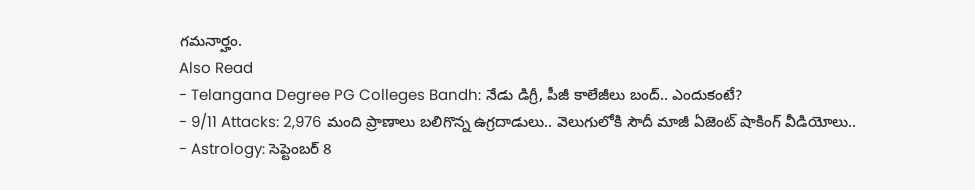గమనార్హం.
Also Read
- Telangana Degree PG Colleges Bandh: నేడు డిగ్రీ, పీజీ కాలేజీలు బంద్.. ఎందుకంటే?
- 9/11 Attacks: 2,976 మంది ప్రాణాలు బలిగొన్న ఉగ్రదాడులు.. వెలుగులోకి సౌదీ మాజీ ఏజెంట్ షాకింగ్ వీడియోలు..
- Astrology: సెప్టెంబర్ 8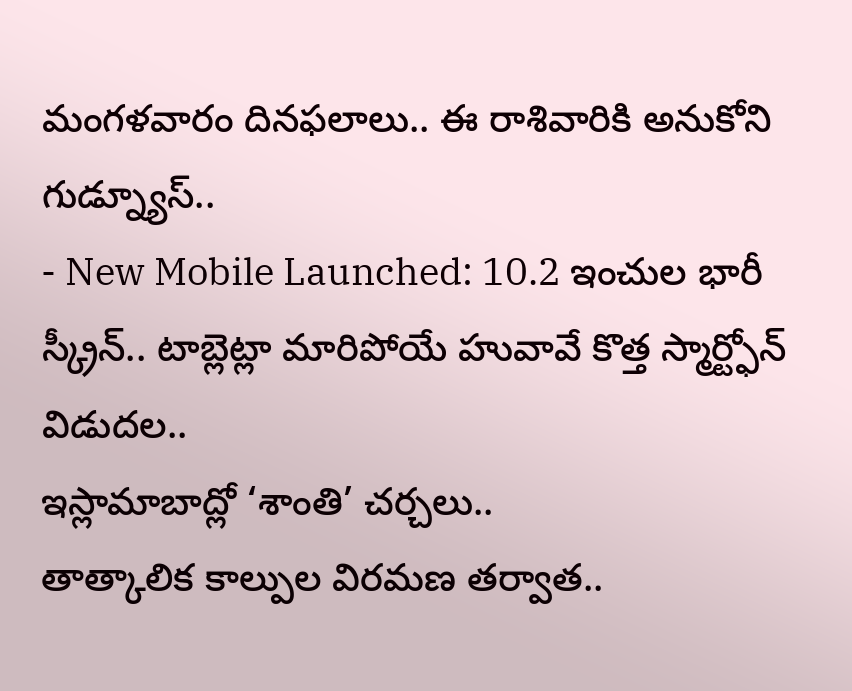మంగళవారం దినఫలాలు.. ఈ రాశివారికి అనుకోని గుడ్న్యూస్..
- New Mobile Launched: 10.2 ఇంచుల భారీ స్క్రీన్.. టాబ్లెట్లా మారిపోయే హువావే కొత్త స్మార్ట్ఫోన్ విడుదల..
ఇస్లామాబాద్లో ‘శాంతి’ చర్చలు..
తాత్కాలిక కాల్పుల విరమణ తర్వాత..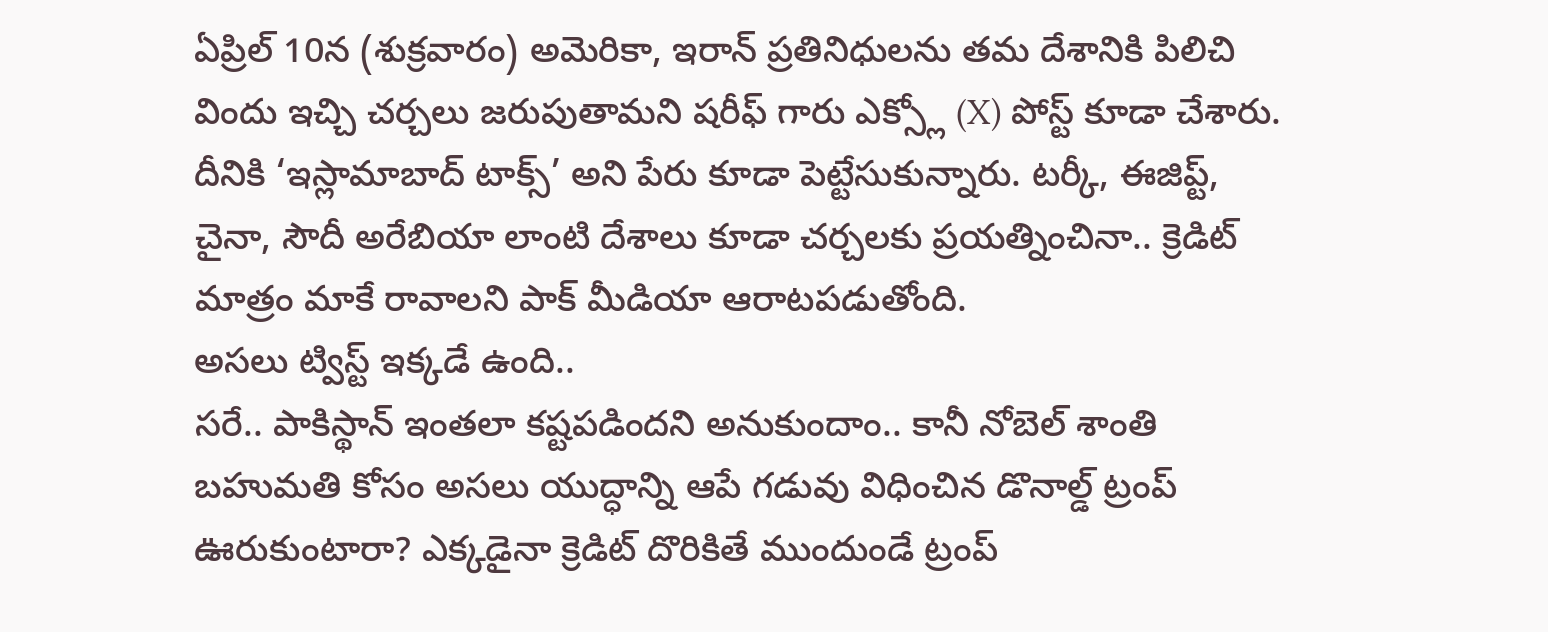ఏప్రిల్ 10న (శుక్రవారం) అమెరికా, ఇరాన్ ప్రతినిధులను తమ దేశానికి పిలిచి విందు ఇచ్చి చర్చలు జరుపుతామని షరీఫ్ గారు ఎక్స్లో (X) పోస్ట్ కూడా చేశారు. దీనికి ‘ఇస్లామాబాద్ టాక్స్’ అని పేరు కూడా పెట్టేసుకున్నారు. టర్కీ, ఈజిప్ట్, చైనా, సౌదీ అరేబియా లాంటి దేశాలు కూడా చర్చలకు ప్రయత్నించినా.. క్రెడిట్ మాత్రం మాకే రావాలని పాక్ మీడియా ఆరాటపడుతోంది.
అసలు ట్విస్ట్ ఇక్కడే ఉంది..
సరే.. పాకిస్థాన్ ఇంతలా కష్టపడిందని అనుకుందాం.. కానీ నోబెల్ శాంతి బహుమతి కోసం అసలు యుద్ధాన్ని ఆపే గడువు విధించిన డొనాల్డ్ ట్రంప్ ఊరుకుంటారా? ఎక్కడైనా క్రెడిట్ దొరికితే ముందుండే ట్రంప్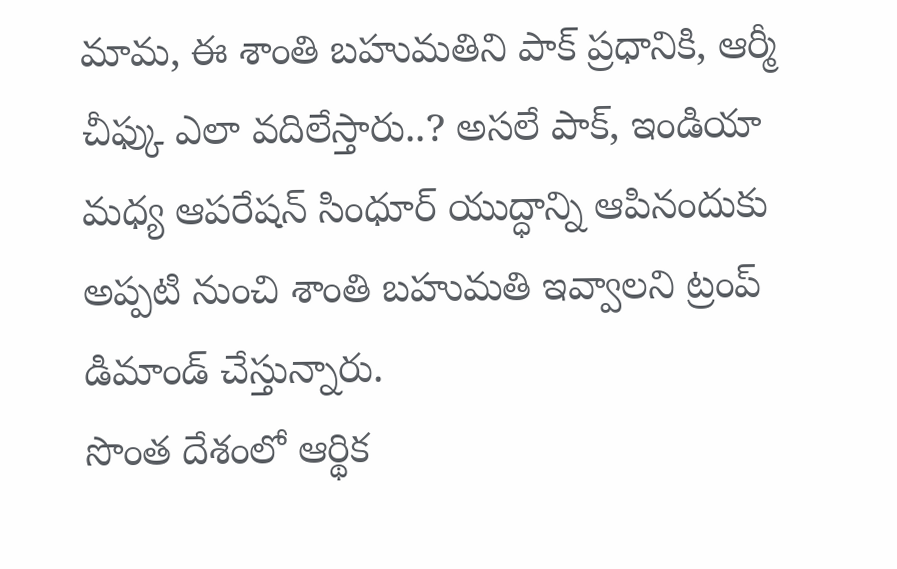మామ, ఈ శాంతి బహుమతిని పాక్ ప్రధానికి, ఆర్మీ చీఫ్కు ఎలా వదిలేస్తారు..? అసలే పాక్, ఇండియా మధ్య ఆపరేషన్ సింధూర్ యుద్ధాన్ని ఆపినందుకు అప్పటి నుంచి శాంతి బహుమతి ఇవ్వాలని ట్రంప్ డిమాండ్ చేస్తున్నారు.
సొంత దేశంలో ఆర్థిక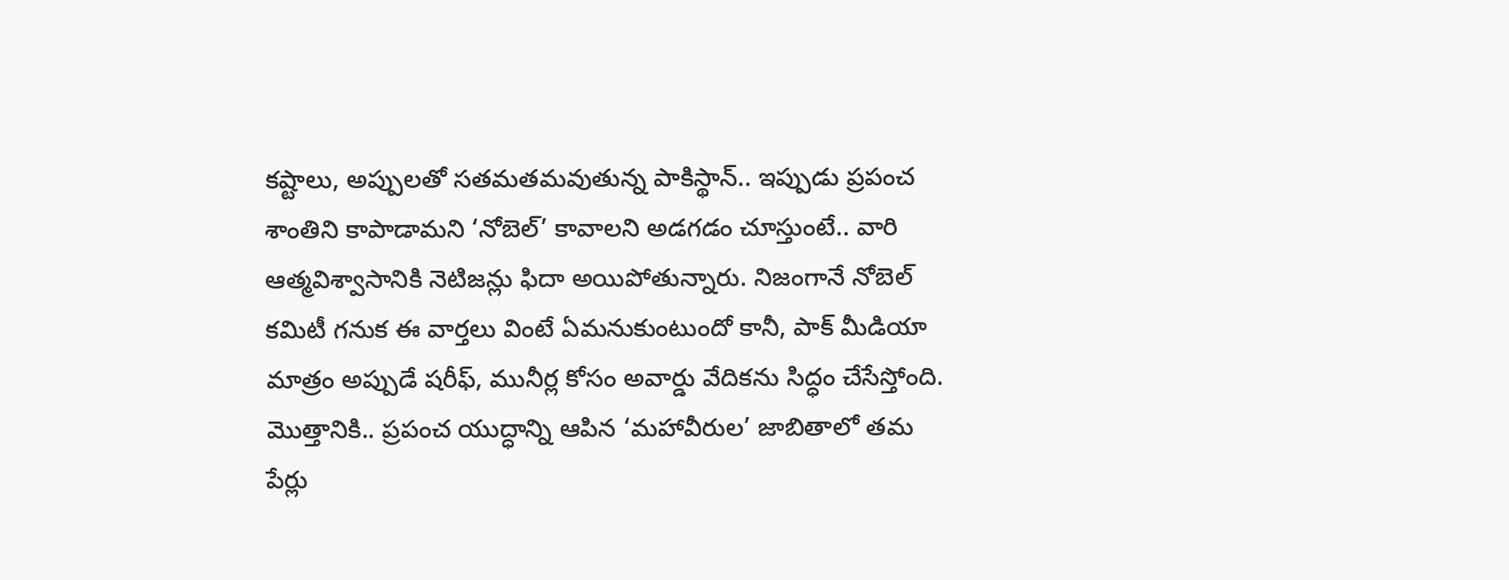కష్టాలు, అప్పులతో సతమతమవుతున్న పాకిస్థాన్.. ఇప్పుడు ప్రపంచ శాంతిని కాపాడామని ‘నోబెల్’ కావాలని అడగడం చూస్తుంటే.. వారి ఆత్మవిశ్వాసానికి నెటిజన్లు ఫిదా అయిపోతున్నారు. నిజంగానే నోబెల్ కమిటీ గనుక ఈ వార్తలు వింటే ఏమనుకుంటుందో కానీ, పాక్ మీడియా మాత్రం అప్పుడే షరీఫ్, మునీర్ల కోసం అవార్డు వేదికను సిద్ధం చేసేస్తోంది. మొత్తానికి.. ప్రపంచ యుద్ధాన్ని ఆపిన ‘మహావీరుల’ జాబితాలో తమ పేర్లు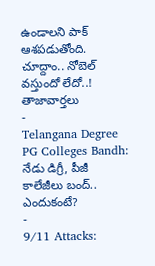ఉండాలని పాక్ ఆశపడుతోంది. చూద్దాం.. నోబెల్ వస్తుందో లేదో..!
తాజావార్తలు
-
Telangana Degree PG Colleges Bandh: నేడు డిగ్రీ, పీజీ కాలేజీలు బంద్.. ఎందుకంటే?
-
9/11 Attacks: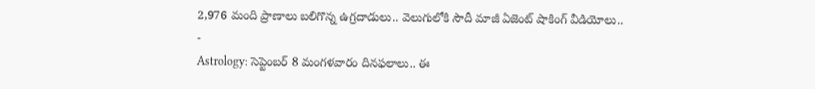2,976 మంది ప్రాణాలు బలిగొన్న ఉగ్రదాడులు.. వెలుగులోకి సౌదీ మాజీ ఏజెంట్ షాకింగ్ వీడియోలు..
-
Astrology: సెప్టెంబర్ 8 మంగళవారం దినఫలాలు.. ఈ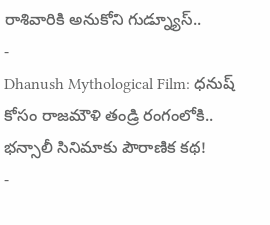రాశివారికి అనుకోని గుడ్న్యూస్..
-
Dhanush Mythological Film: ధనుష్ కోసం రాజమౌళి తండ్రి రంగంలోకి.. భన్సాలీ సినిమాకు పౌరాణిక కథ!
-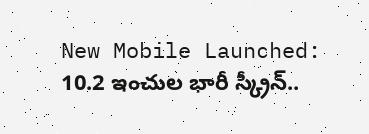New Mobile Launched: 10.2 ఇంచుల భారీ స్క్రీన్..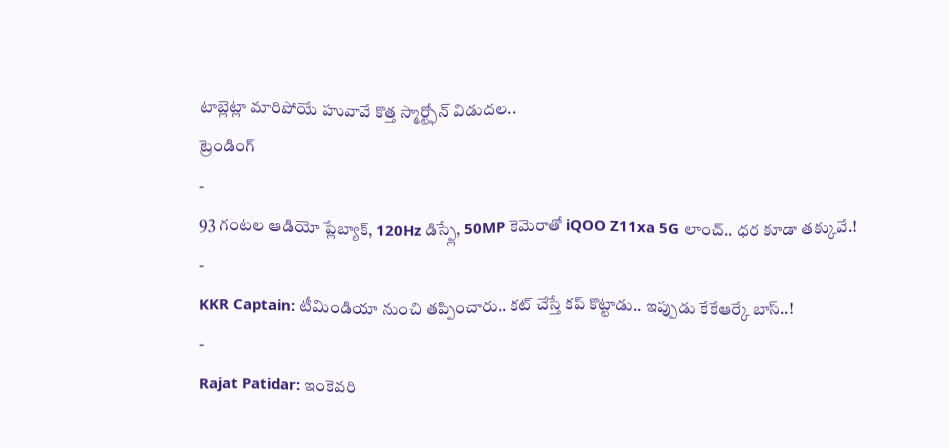టాబ్లెట్లా మారిపోయే హువావే కొత్త స్మార్ట్ఫోన్ విడుదల..
ట్రెండింగ్
-
93 గంటల ఆడియో ప్లేబ్యాక్, 120Hz డిస్ప్లే, 50MP కెమెరాతో iQOO Z11xa 5G లాంచ్.. ధర కూడా తక్కువే.!
-
KKR Captain: టీమిండియా నుంచి తప్పించారు.. కట్ చేస్తే కప్ కొట్టాడు.. ఇప్పుడు కేకేఆర్కే బాస్..!
-
Rajat Patidar: ఇంకెవరి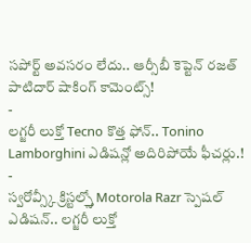సపోర్ట్ అవసరం లేదు.. ఆర్సీబీ కెప్టెన్ రజత్ పాటిదార్ షాకింగ్ కామెంట్స్!
-
లగ్జరీ లుక్తో Tecno కొత్త ఫోన్.. Tonino Lamborghini ఎడిషన్లో అదిరిపోయే ఫీచర్లు.!
-
స్వరోవ్స్కీ క్రిస్టల్స్తో Motorola Razr స్పెషల్ ఎడిషన్.. లగ్జరీ లుక్తో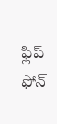ఫ్లిప్ ఫోన్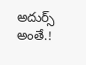అదుర్స్ అంతే.!